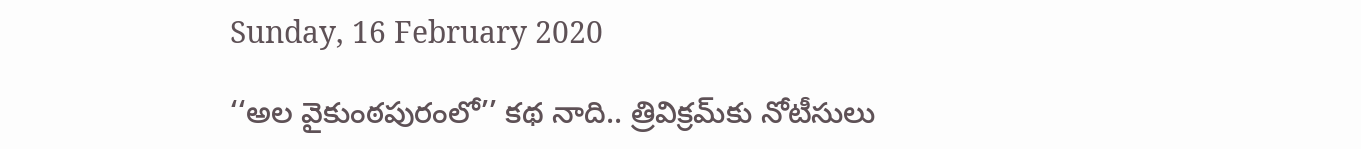Sunday, 16 February 2020

‘‘అల వైకుంఠపురంలో’’ కథ నాది.. త్రివిక్రమ్‌కు నోటీసులు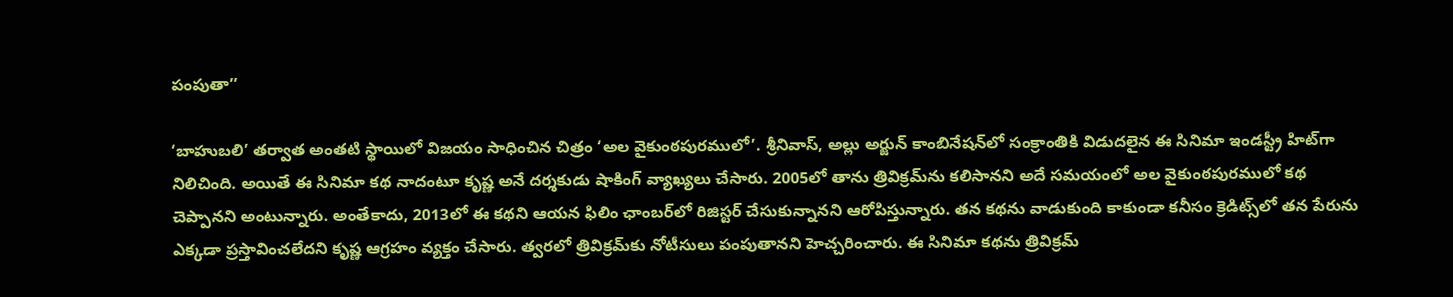పంపుతా’’

‘బాహుబలి’ తర్వాత అంతటి స్థాయిలో విజయం సాధించిన చిత్రం ‘అల వైకుంఠపురములో’. శ్రీనివాస్, అల్లు అర్జున్ కాంబినేషన్‌లో సంక్రాంతికి విడుదలైన ఈ సినిమా ఇండస్ట్రీ హిట్‌గా నిలిచింది. అయితే ఈ సినిమా కథ నాదంటూ కృష్ణ అనే దర్శకుడు షాకింగ్ వ్యాఖ్యలు చేసారు. 2005లో తాను త్రివిక్రమ్‌ను కలిసానని అదే సమయంలో అల వైకుంఠపురములో కథ చెప్పానని అంటున్నారు. అంతేకాదు, 2013లో ఈ కథని ఆయన ఫిలిం ఛాంబర్‌లో రిజిస్టర్ చేసుకున్నానని ఆరోపిస్తున్నారు. తన కథను వాడుకుంది కాకుండా కనీసం క్రెడిట్స్‌లో తన పేరును ఎక్కడా ప్రస్తావించలేదని కృష్ణ ఆగ్రహం వ్యక్తం చేసారు. త్వరలో త్రివిక్రమ్‌‌కు నోటీసులు పంపుతానని హెచ్చరించారు. ఈ సినిమా కథను త్రివిక్రమ్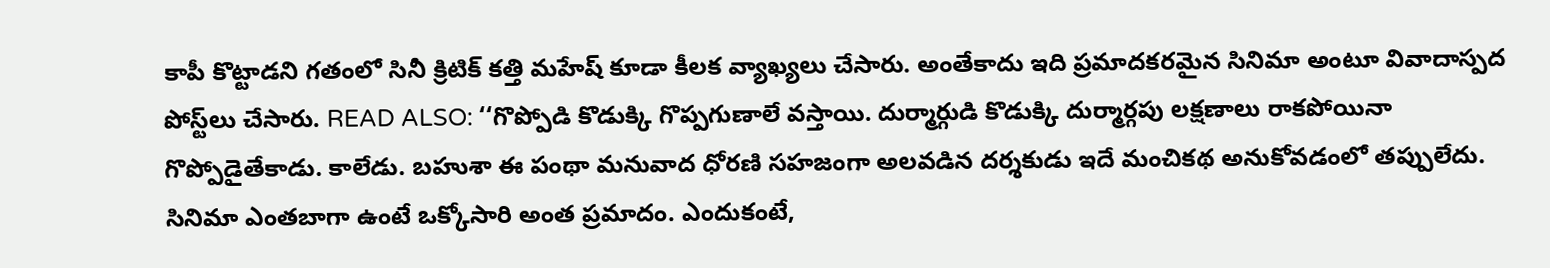కాపీ కొట్టాడని గతంలో సినీ క్రిటిక్ కత్తి మహేష్ కూడా కీలక వ్యాఖ్యలు చేసారు. అంతేకాదు ఇది ప్రమాదకరమైన సినిమా అంటూ వివాదాస్పద పోస్ట్‌లు చేసారు. READ ALSO: ‘‘గొప్పోడి కొడుక్కి గొప్పగుణాలే వస్తాయి. దుర్మార్గుడి కొడుక్కి దుర్మార్గపు లక్షణాలు రాకపోయినా గొప్పోడైతేకాడు. కాలేడు. బహుశా ఈ పంథా మనువాద ధోరణి సహజంగా అలవడిన దర్శకుడు ఇదే మంచికథ అనుకోవడంలో తప్పులేదు. సినిమా ఎంతబాగా ఉంటే ఒక్కోసారి అంత ప్రమాదం. ఎందుకంటే,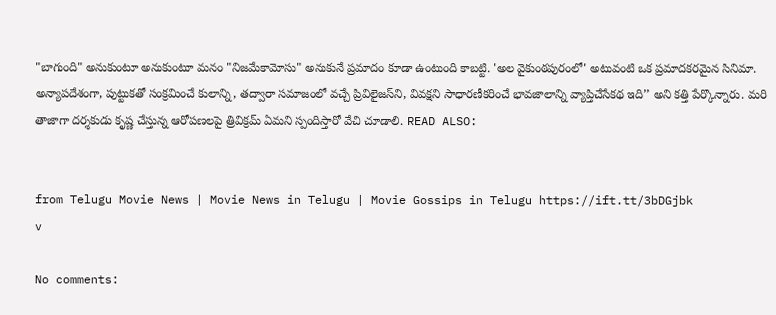"బాగుంది" అనుకుంటూ అనుకుంటూ మనం "నిజమేకామోసు" అనుకునే ప్రమాదం కూడా ఉంటుంది కాబట్టి. 'అల వైకుంఠపురంలో' అటువంటి ఒక ప్రమాదకరమైన సినిమా. అన్యాపదేశంగా, పుట్టుకతో సంక్రమించే కులాన్ని, తద్వారా సమాజంలో వచ్చే ప్రివిలైజస్‌ని, వివక్షని సాధారణీకరించే భావజాలాన్ని వ్యాప్తిచేసేకథ ఇది’’ అని కత్తి పేర్కొన్నారు. మరి తాజాగా దర్శకుడు కృష్ణ చేస్తున్న ఆరోపణలపై త్రివిక్రమ్ ఏమని స్పందిస్తారో వేచి చూడాలి. READ ALSO:


from Telugu Movie News | Movie News in Telugu | Movie Gossips in Telugu https://ift.tt/3bDGjbk
v

No comments: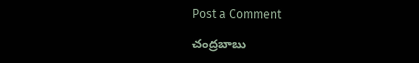Post a Comment

చంద్రబాబు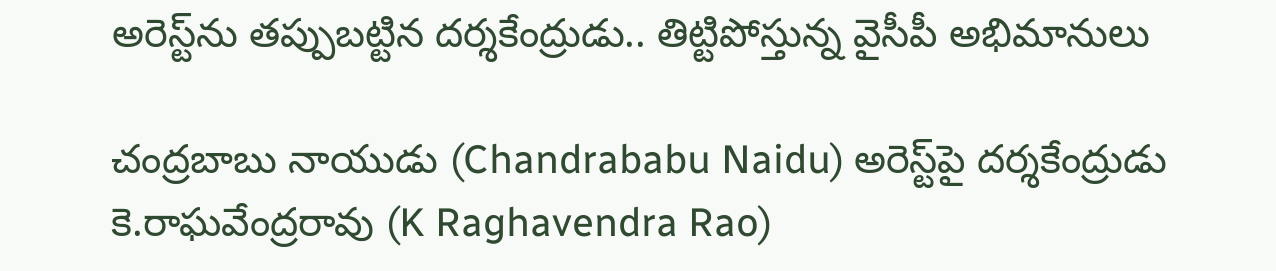అరెస్ట్‌ను తప్పుబట్టిన దర్శకేంద్రుడు.. తిట్టిపోస్తున్న వైసీపీ అభిమానులు

చంద్రబాబు నాయుడు (Chandrababu Naidu) అరెస్ట్‌పై దర్శకేంద్రుడు కె.రాఘవేంద్రరావు (K Raghavendra Rao)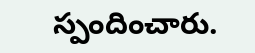స్పందించారు.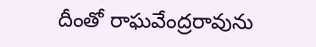దీంతో రాఘవేంద్రరావును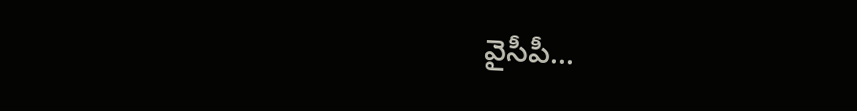వైసీపీ...